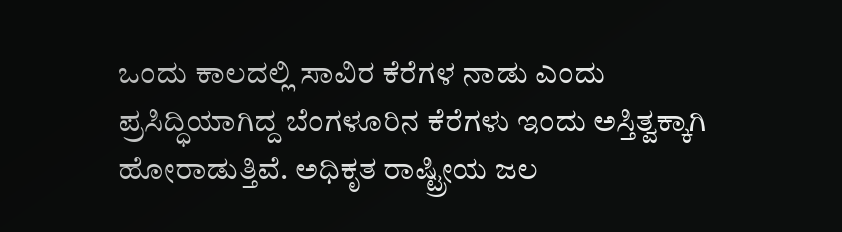ಒಂದು ಕಾಲದಲ್ಲಿ ಸಾವಿರ ಕೆರೆಗಳ ನಾಡು ಎಂದು ಪ್ರಸಿದ್ಧಿಯಾಗಿದ್ದ ಬೆಂಗಳೂರಿನ ಕೆರೆಗಳು ಇಂದು ಅಸ್ತಿತ್ವಕ್ಕಾಗಿ ಹೋರಾಡುತ್ತಿವೆ. ಅಧಿಕೃತ ರಾಷ್ಟ್ರೀಯ ಜಲ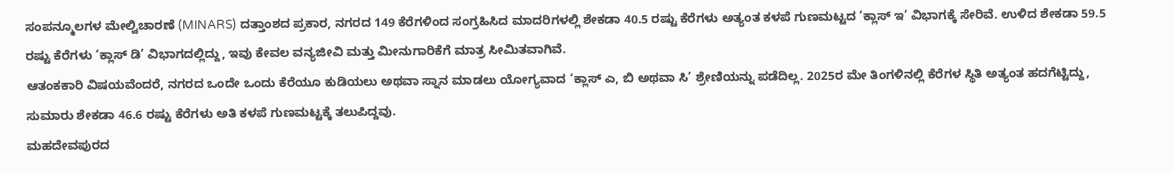ಸಂಪನ್ಮೂಲಗಳ ಮೇಲ್ವಿಚಾರಣೆ (MINARS) ದತ್ತಾಂಶದ ಪ್ರಕಾರ, ನಗರದ 149 ಕೆರೆಗಳಿಂದ ಸಂಗ್ರಹಿಸಿದ ಮಾದರಿಗಳಲ್ಲಿ ಶೇಕಡಾ 40.5 ರಷ್ಟು ಕೆರೆಗಳು ಅತ್ಯಂತ ಕಳಪೆ ಗುಣಮಟ್ಟದ ‘ಕ್ಲಾಸ್ ಇ’ ವಿಭಾಗಕ್ಕೆ ಸೇರಿವೆ. ಉಳಿದ ಶೇಕಡಾ 59.5 ರಷ್ಟು ಕೆರೆಗಳು ‘ಕ್ಲಾಸ್ ಡಿ’ ವಿಭಾಗದಲ್ಲಿದ್ದು, ಇವು ಕೇವಲ ವನ್ಯಜೀವಿ ಮತ್ತು ಮೀನುಗಾರಿಕೆಗೆ ಮಾತ್ರ ಸೀಮಿತವಾಗಿವೆ.
ಆತಂಕಕಾರಿ ವಿಷಯವೆಂದರೆ, ನಗರದ ಒಂದೇ ಒಂದು ಕೆರೆಯೂ ಕುಡಿಯಲು ಅಥವಾ ಸ್ನಾನ ಮಾಡಲು ಯೋಗ್ಯವಾದ ‘ಕ್ಲಾಸ್ ಎ, ಬಿ ಅಥವಾ ಸಿ’ ಶ್ರೇಣಿಯನ್ನು ಪಡೆದಿಲ್ಲ. 2025ರ ಮೇ ತಿಂಗಳಿನಲ್ಲಿ ಕೆರೆಗಳ ಸ್ಥಿತಿ ಅತ್ಯಂತ ಹದಗೆಟ್ಟಿದ್ದು, ಸುಮಾರು ಶೇಕಡಾ 46.6 ರಷ್ಟು ಕೆರೆಗಳು ಅತಿ ಕಳಪೆ ಗುಣಮಟ್ಟಕ್ಕೆ ತಲುಪಿದ್ದವು.
ಮಹದೇವಪುರದ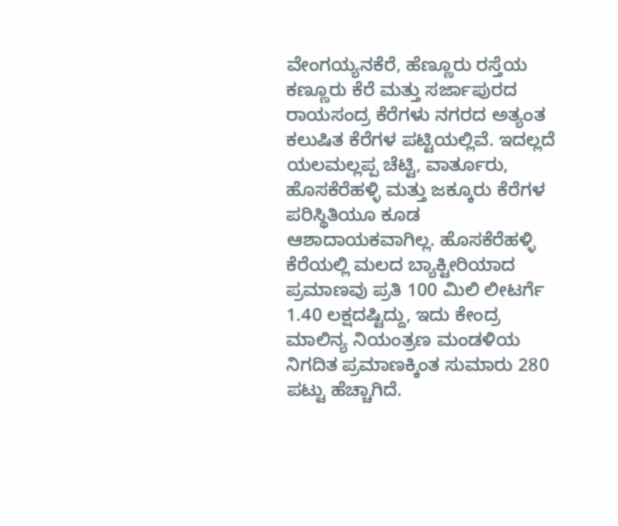ವೇಂಗಯ್ಯನಕೆರೆ, ಹೆಣ್ಣೂರು ರಸ್ತೆಯ ಕಣ್ಣೂರು ಕೆರೆ ಮತ್ತು ಸರ್ಜಾಪುರದ ರಾಯಸಂದ್ರ ಕೆರೆಗಳು ನಗರದ ಅತ್ಯಂತ ಕಲುಷಿತ ಕೆರೆಗಳ ಪಟ್ಟಿಯಲ್ಲಿವೆ. ಇದಲ್ಲದೆ ಯಲಮಲ್ಲಪ್ಪ ಚೆಟ್ಟಿ, ವಾರ್ತೂರು, ಹೊಸಕೆರೆಹಳ್ಳಿ ಮತ್ತು ಜಕ್ಕೂರು ಕೆರೆಗಳ ಪರಿಸ್ಥಿತಿಯೂ ಕೂಡ ಆಶಾದಾಯಕವಾಗಿಲ್ಲ. ಹೊಸಕೆರೆಹಳ್ಳಿ ಕೆರೆಯಲ್ಲಿ ಮಲದ ಬ್ಯಾಕ್ಟೀರಿಯಾದ ಪ್ರಮಾಣವು ಪ್ರತಿ 100 ಮಿಲಿ ಲೀಟರ್ಗೆ 1.40 ಲಕ್ಷದಷ್ಟಿದ್ದು, ಇದು ಕೇಂದ್ರ ಮಾಲಿನ್ಯ ನಿಯಂತ್ರಣ ಮಂಡಳಿಯ ನಿಗದಿತ ಪ್ರಮಾಣಕ್ಕಿಂತ ಸುಮಾರು 280 ಪಟ್ಟು ಹೆಚ್ಚಾಗಿದೆ.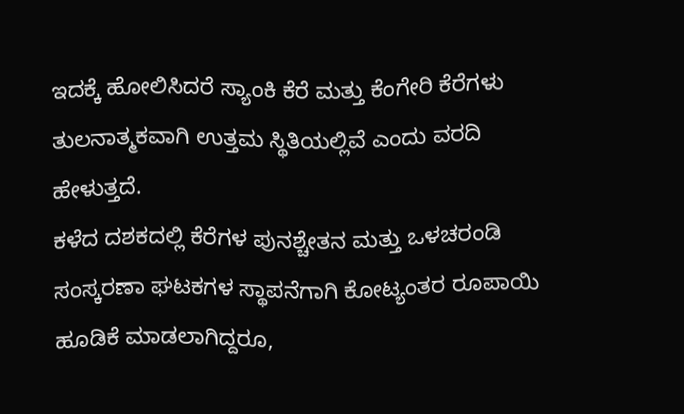ಇದಕ್ಕೆ ಹೋಲಿಸಿದರೆ ಸ್ಯಾಂಕಿ ಕೆರೆ ಮತ್ತು ಕೆಂಗೇರಿ ಕೆರೆಗಳು ತುಲನಾತ್ಮಕವಾಗಿ ಉತ್ತಮ ಸ್ಥಿತಿಯಲ್ಲಿವೆ ಎಂದು ವರದಿ ಹೇಳುತ್ತದೆ.
ಕಳೆದ ದಶಕದಲ್ಲಿ ಕೆರೆಗಳ ಪುನಶ್ಚೇತನ ಮತ್ತು ಒಳಚರಂಡಿ ಸಂಸ್ಕರಣಾ ಘಟಕಗಳ ಸ್ಥಾಪನೆಗಾಗಿ ಕೋಟ್ಯಂತರ ರೂಪಾಯಿ ಹೂಡಿಕೆ ಮಾಡಲಾಗಿದ್ದರೂ,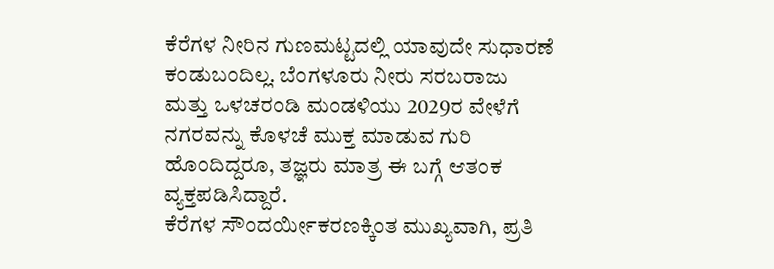ಕೆರೆಗಳ ನೀರಿನ ಗುಣಮಟ್ಟದಲ್ಲಿ ಯಾವುದೇ ಸುಧಾರಣೆ ಕಂಡುಬಂದಿಲ್ಲ. ಬೆಂಗಳೂರು ನೀರು ಸರಬರಾಜು ಮತ್ತು ಒಳಚರಂಡಿ ಮಂಡಳಿಯು 2029ರ ವೇಳೆಗೆ ನಗರವನ್ನು ಕೊಳಚೆ ಮುಕ್ತ ಮಾಡುವ ಗುರಿ ಹೊಂದಿದ್ದರೂ, ತಜ್ಞರು ಮಾತ್ರ ಈ ಬಗ್ಗೆ ಆತಂಕ ವ್ಯಕ್ತಪಡಿಸಿದ್ದಾರೆ.
ಕೆರೆಗಳ ಸೌಂದರ್ಯೀಕರಣಕ್ಕಿಂತ ಮುಖ್ಯವಾಗಿ, ಪ್ರತಿ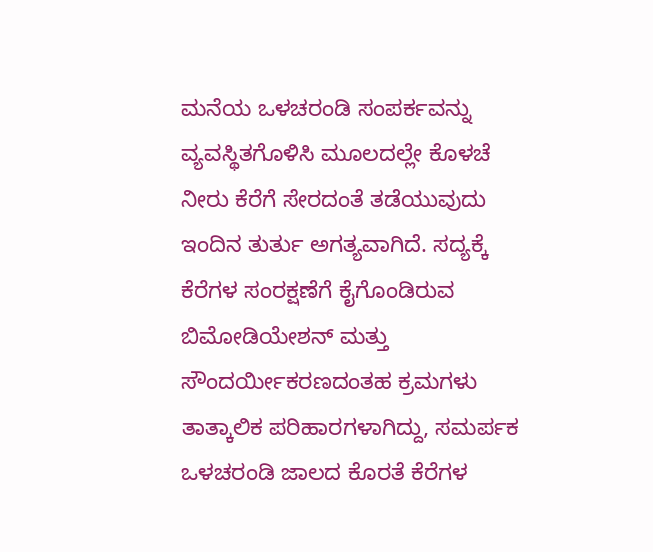ಮನೆಯ ಒಳಚರಂಡಿ ಸಂಪರ್ಕವನ್ನು ವ್ಯವಸ್ಥಿತಗೊಳಿಸಿ ಮೂಲದಲ್ಲೇ ಕೊಳಚೆ ನೀರು ಕೆರೆಗೆ ಸೇರದಂತೆ ತಡೆಯುವುದು ಇಂದಿನ ತುರ್ತು ಅಗತ್ಯವಾಗಿದೆ. ಸದ್ಯಕ್ಕೆ ಕೆರೆಗಳ ಸಂರಕ್ಷಣೆಗೆ ಕೈಗೊಂಡಿರುವ ಬಿಮೋಡಿಯೇಶನ್ ಮತ್ತು ಸೌಂದರ್ಯೀಕರಣದಂತಹ ಕ್ರಮಗಳು ತಾತ್ಕಾಲಿಕ ಪರಿಹಾರಗಳಾಗಿದ್ದು, ಸಮರ್ಪಕ ಒಳಚರಂಡಿ ಜಾಲದ ಕೊರತೆ ಕೆರೆಗಳ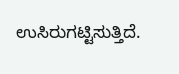ಉಸಿರುಗಟ್ಟಿಸುತ್ತಿದೆ.